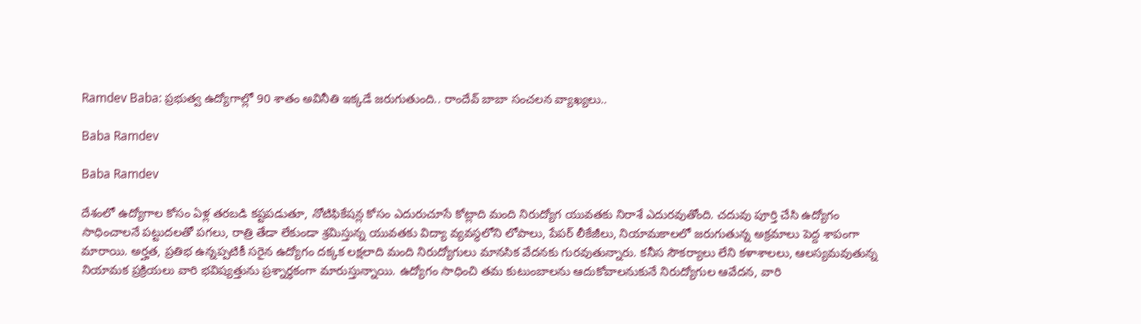Ramdev Baba: ప్రభుత్వ ఉద్యోగాల్లో 90 శాతం అవినీతి ఇక్కడే జరుగుతుంది.. రాందేవ్ బాబా సంచలన వ్యాఖ్యలు..

Baba Ramdev

Baba Ramdev

దేశంలో ఉద్యోగాల కోసం ఏళ్ల తరబడి కష్టపడుతూ, నోటిఫికేషన్ల కోసం ఎదురుచూసే కోట్లాది మంది నిరుద్యోగ యువతకు నిరాశే ఎదురవుతోంది. చదువు పూర్తి చేసి ఉద్యోగం సాధించాలనే పట్టుదలతో పగలు, రాత్రి తేడా లేకుండా శ్రమిస్తున్న యువతకు విద్యా వ్యవస్థలోని లోపాలు, పేపర్ లీకేజీలు, నియామకాలలో జరుగుతున్న అక్రమాలు పెద్ద శాపంగా మారాయి. అర్హత, ప్రతిభ ఉన్నప్పటికీ సరైన ఉద్యోగం దక్కక లక్షలాది మంది నిరుద్యోగులు మానసిక వేదనకు గురవుతున్నారు. కనీస సౌకర్యాలు లేని కళాశాలలు, ఆలస్యమవుతున్న నియామక ప్రక్రియలు వారి భవిష్యత్తును ప్రశ్నార్థకంగా మారుస్తున్నాయి. ఉద్యోగం సాధించి తమ కుటుంబాలను ఆదుకోవాలనుకునే నిరుద్యోగుల ఆవేదన, వారి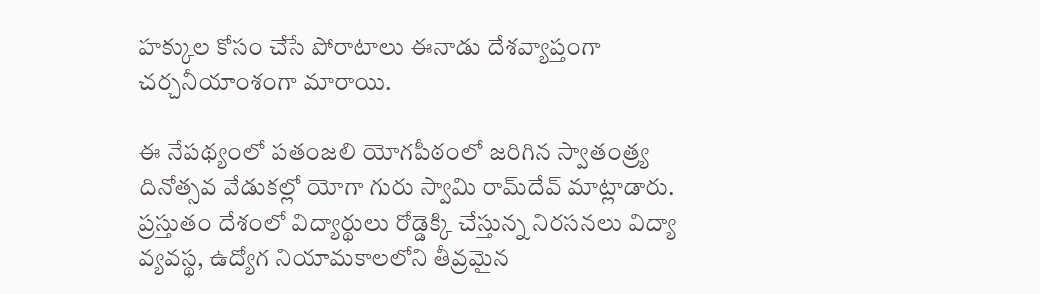హక్కుల కోసం చేసే పోరాటాలు ఈనాడు దేశవ్యాప్తంగా చర్చనీయాంశంగా మారాయి.

ఈ నేపథ్యంలో పతంజలి యోగపీఠంలో జరిగిన స్వాతంత్ర్య దినోత్సవ వేడుకల్లో యోగా గురు స్వామి రామ్‌దేవ్ మాట్లాడారు. ప్రస్తుతం దేశంలో విద్యార్థులు రోడ్డెక్కి చేస్తున్న నిరసనలు విద్యా వ్యవస్థ, ఉద్యోగ నియామకాలలోని తీవ్రమైన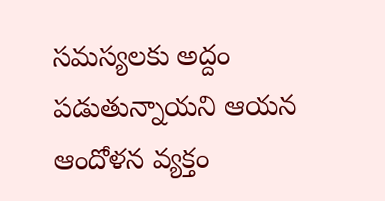సమస్యలకు అద్దం పడుతున్నాయని ఆయన ఆందోళన వ్యక్తం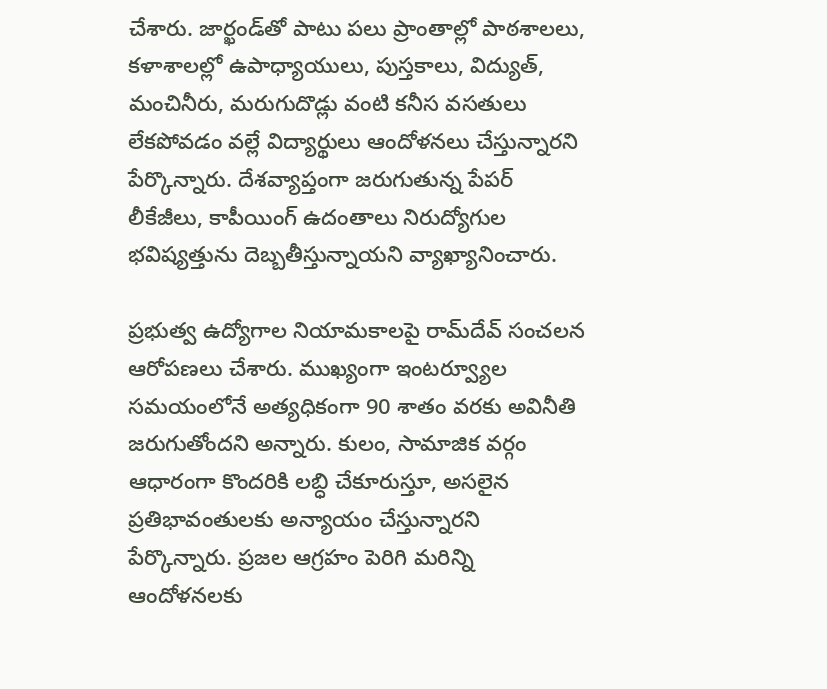చేశారు. జార్ఖండ్‌తో పాటు పలు ప్రాంతాల్లో పాఠశాలలు, కళాశాలల్లో ఉపాధ్యాయులు, పుస్తకాలు, విద్యుత్, మంచినీరు, మరుగుదొడ్లు వంటి కనీస వసతులు లేకపోవడం వల్లే విద్యార్థులు ఆందోళనలు చేస్తున్నారని పేర్కొన్నారు. దేశవ్యాప్తంగా జరుగుతున్న పేపర్ లీకేజీలు, కాపీయింగ్ ఉదంతాలు నిరుద్యోగుల భవిష్యత్తును దెబ్బతీస్తున్నాయని వ్యాఖ్యానించారు.

ప్రభుత్వ ఉద్యోగాల నియామకాలపై రామ్‌దేవ్ సంచలన ఆరోపణలు చేశారు. ముఖ్యంగా ఇంటర్వ్యూల సమయంలోనే అత్యధికంగా 90 శాతం వరకు అవినీతి జరుగుతోందని అన్నారు. కులం, సామాజిక వర్గం ఆధారంగా కొందరికి లబ్ధి చేకూరుస్తూ, అసలైన ప్రతిభావంతులకు అన్యాయం చేస్తున్నారని పేర్కొన్నారు. ప్రజల ఆగ్రహం పెరిగి మరిన్ని ఆందోళనలకు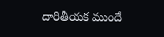దారితీయక ముందే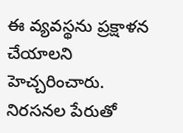ఈ వ్యవస్థను ప్రక్షాళన చేయాలని హెచ్చరించారు. నిరసనల పేరుతో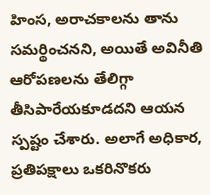హింస, అరాచకాలను తాను సమర్థించనని, అయితే అవినీతి ఆరోపణలను తేలిగ్గా తీసిపారేయకూడదని ఆయన స్పష్టం చేశారు. అలాగే అధికార, ప్రతిపక్షాలు ఒకరినొకరు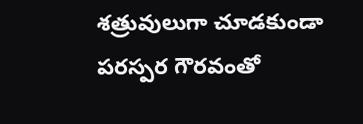శత్రువులుగా చూడకుండా పరస్పర గౌరవంతో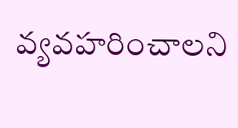వ్యవహరించాలని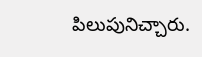పిలుపునిచ్చారు.